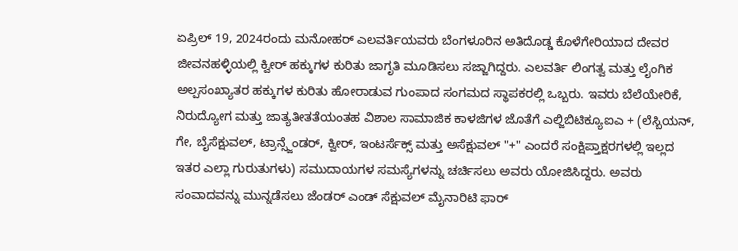ಏಪ್ರಿಲ್ 19, 2024ರಂದು ಮನೋಹರ್ ಎಲವರ್ತಿಯವರು ಬೆಂಗಳೂರಿನ ಅತಿದೊಡ್ಡ ಕೊಳೆಗೇರಿಯಾದ ದೇವರ ಜೀವನಹಳ್ಳಿಯಲ್ಲಿ ಕ್ವೀರ್ ಹಕ್ಕುಗಳ ಕುರಿತು ಜಾಗೃತಿ ಮೂಡಿಸಲು ಸಜ್ಜಾಗಿದ್ದರು. ಎಲವರ್ತಿ ಲಿಂಗತ್ವ ಮತ್ತು ಲೈಂಗಿಕ ಅಲ್ಪಸಂಖ್ಯಾತರ ಹಕ್ಕುಗಳ ಕುರಿತು ಹೋರಾಡುವ ಗುಂಪಾದ ಸಂಗಮದ ಸ್ಥಾಪಕರಲ್ಲಿ ಒಬ್ಬರು. ಇವರು ಬೆಲೆಯೇರಿಕೆ, ನಿರುದ್ಯೋಗ ಮತ್ತು ಜಾತ್ಯತೀತತೆಯಂತಹ ವಿಶಾಲ ಸಾಮಾಜಿಕ ಕಾಳಜಿಗಳ ಜೊತೆಗೆ ಎಲ್ಜಿಬಿಟಿಕ್ಯೂಐಎ + (ಲೆಸ್ಬಿಯನ್, ಗೇ, ಬೈಸೆಕ್ಷುವಲ್, ಟ್ರಾನ್ಸ್ಜೆಂಡರ್, ಕ್ವೀರ್, ಇಂಟರ್ಸೆಕ್ಸ್ ಮತ್ತು ಅಸೆಕ್ಷುವಲ್ "+" ಎಂದರೆ ಸಂಕ್ಷಿಪ್ತಾಕ್ಷರಗಳಲ್ಲಿ ಇಲ್ಲದ ಇತರ ಎಲ್ಲಾ ಗುರುತುಗಳು) ಸಮುದಾಯಗಳ ಸಮಸ್ಯೆಗಳನ್ನು ಚರ್ಚಿಸಲು ಅವರು ಯೋಜಿಸಿದ್ದರು. ಅವರು ಸಂವಾದವನ್ನು ಮುನ್ನಡೆಸಲು ಜೆಂಡರ್ ಎಂಡ್ ಸೆಕ್ಷುವಲ್ ಮೈನಾರಿಟಿ ಫಾರ್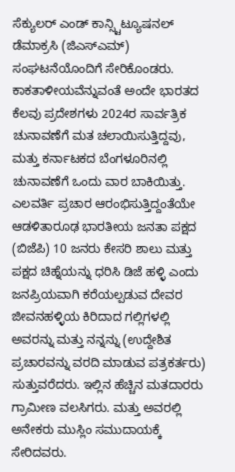ಸೆಕ್ಯುಲರ್ ಎಂಡ್ ಕಾನ್ಸ್ಟಿಟ್ಯೂಷನಲ್ ಡೆಮಾಕ್ರಸಿ (ಜಿಎಸ್ಎಮ್) ಸಂಘಟನೆಯೊಂದಿಗೆ ಸೇರಿಕೊಂಡರು.
ಕಾಕತಾಳೀಯವೆನ್ನುವಂತೆ ಅಂದೇ ಭಾರತದ ಕೆಲವು ಪ್ರದೇಶಗಳು 2024ರ ಸಾರ್ವತ್ರಿಕ ಚುನಾವಣೆಗೆ ಮತ ಚಲಾಯಿಸುತ್ತಿದ್ದವು, ಮತ್ತು ಕರ್ನಾಟಕದ ಬೆಂಗಳೂರಿನಲ್ಲಿ ಚುನಾವಣೆಗೆ ಒಂದು ವಾರ ಬಾಕಿಯಿತ್ತು.
ಎಲವರ್ತಿ ಪ್ರಚಾರ ಆರಂಭಿಸುತ್ತಿದ್ದಂತೆಯೇ ಆಡಳಿತಾರೂಢ ಭಾರತೀಯ ಜನತಾ ಪಕ್ಷದ (ಬಿಜೆಪಿ) 10 ಜನರು ಕೇಸರಿ ಶಾಲು ಮತ್ತು ಪಕ್ಷದ ಚಿಹ್ನೆಯನ್ನು ಧರಿಸಿ ಡಿಜೆ ಹಳ್ಳಿ ಎಂದು ಜನಪ್ರಿಯವಾಗಿ ಕರೆಯಲ್ಪಡುವ ದೇವರ ಜೀವನಹಳ್ಳಿಯ ಕಿರಿದಾದ ಗಲ್ಲಿಗಳಲ್ಲಿ ಅವರನ್ನು ಮತ್ತು ನನ್ನನ್ನು (ಉದ್ದೇಶಿತ ಪ್ರಚಾರವನ್ನು ವರದಿ ಮಾಡುವ ಪತ್ರಕರ್ತರು) ಸುತ್ತುವರೆದರು. ಇಲ್ಲಿನ ಹೆಚ್ಚಿನ ಮತದಾರರು ಗ್ರಾಮೀಣ ವಲಸಿಗರು. ಮತ್ತು ಅವರಲ್ಲಿ ಅನೇಕರು ಮುಸ್ಲಿಂ ಸಮುದಾಯಕ್ಕೆ ಸೇರಿದವರು.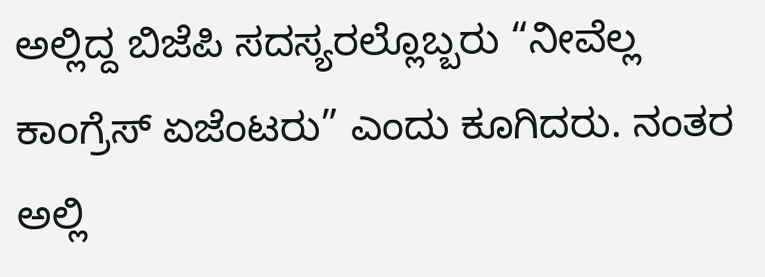ಅಲ್ಲಿದ್ದ ಬಿಜೆಪಿ ಸದಸ್ಯರಲ್ಲೊಬ್ಬರು “ನೀವೆಲ್ಲ ಕಾಂಗ್ರೆಸ್ ಏಜೆಂಟರು” ಎಂದು ಕೂಗಿದರು. ನಂತರ ಅಲ್ಲಿ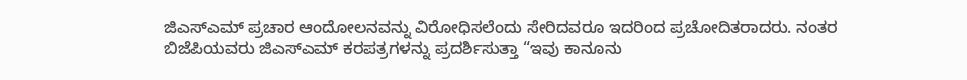ಜಿಎಸ್ಎಮ್ ಪ್ರಚಾರ ಆಂದೋಲನವನ್ನು ವಿರೋಧಿಸಲೆಂದು ಸೇರಿದವರೂ ಇದರಿಂದ ಪ್ರಚೋದಿತರಾದರು. ನಂತರ ಬಿಜೆಪಿಯವರು ಜಿಎಸ್ಎಮ್ ಕರಪತ್ರಗಳನ್ನು ಪ್ರದರ್ಶಿಸುತ್ತಾ “ಇವು ಕಾನೂನು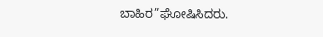ಬಾಹಿರ”ಘೋಷಿಸಿದರು.